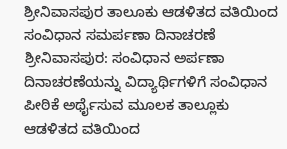ಶ್ರೀನಿವಾಸಪುರ ತಾಲೂಕು ಆಡಳಿತದ ವತಿಯಿಂದ ಸಂವಿಧಾನ ಸಮರ್ಪಣಾ ದಿನಾಚರಣೆ ಶ್ರೀನಿವಾಸಪುರ: ಸಂವಿಧಾನ ಅರ್ಪಣಾ ದಿನಾಚರಣೆಯನ್ನು ವಿದ್ಯಾರ್ಥಿಗಳಿಗೆ ಸಂವಿಧಾನ ಪೀಠಿಕೆ ಅರ್ಥೈಸುವ ಮೂಲಕ ತಾಲ್ಲೂಕು ಆಡಳಿತದ ವತಿಯಿಂದ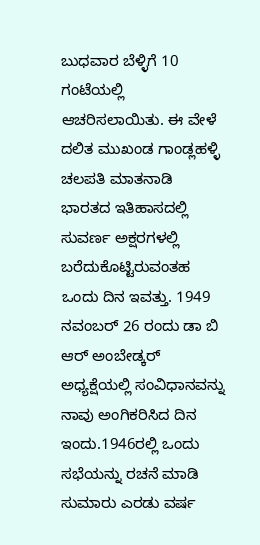ಬುಧವಾರ ಬೆಳ್ಳಿಗೆ 10 ಗಂಟೆಯಲ್ಲಿ ಆಚರಿಸಲಾಯಿತು. ಈ ವೇಳೆ ದಲಿತ ಮುಖಂಡ ಗಾಂಡ್ಲಹಳ್ಳಿ ಚಲಪತಿ ಮಾತನಾಡಿ ಭಾರತದ ಇತಿಹಾಸದಲ್ಲಿ ಸುವರ್ಣ ಅಕ್ಷರಗಳಲ್ಲಿ ಬರೆದುಕೊಟ್ಟಿರುವಂತಹ ಒಂದು ದಿನ ಇವತ್ತು. 1949 ನವಂಬರ್ 26 ರಂದು ಡಾ ಬಿ ಆರ್ ಅಂಬೇಡ್ಕರ್ ಅಧ್ಯಕ್ಷೆಯಲ್ಲಿ ಸಂವಿಧಾನವನ್ನು ನಾವು ಅಂಗಿಕರಿಸಿದ ದಿನ ಇಂದು.1946ರಲ್ಲಿ ಒಂದು ಸಭೆಯನ್ನು ರಚನೆ ಮಾಡಿ ಸುಮಾರು ಎರಡು ವರ್ಷ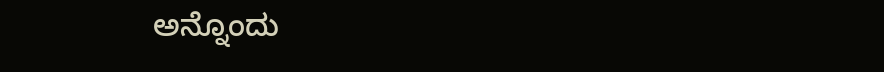ಅನ್ನೊಂದು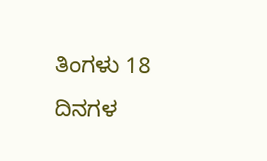ತಿಂಗಳು 18 ದಿನಗಳ